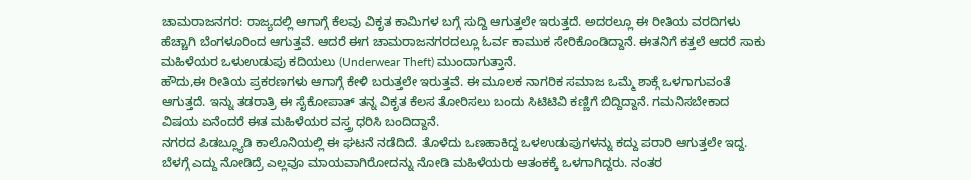ಚಾಮರಾಜನಗರ: ರಾಜ್ಯದಲ್ಲಿ ಆಗಾಗ್ಗೆ ಕೆಲವು ವಿಕೃತ ಕಾಮಿಗಳ ಬಗ್ಗೆ ಸುದ್ದಿ ಆಗುತ್ತಲೇ ಇರುತ್ತದೆ. ಅದರಲ್ಲೂ ಈ ರೀತಿಯ ವರದಿಗಳು ಹೆಚ್ಚಾಗಿ ಬೆಂಗಳೂರಿಂದ ಆಗುತ್ತವೆ. ಆದರೆ ಈಗ ಚಾಮರಾಜನಗರದಲ್ಲೂ ಓರ್ವ ಕಾಮುಕ ಸೇರಿಕೊಂಡಿದ್ದಾನೆ. ಈತನಿಗೆ ಕತ್ತಲೆ ಆದರೆ ಸಾಕು ಮಹಿಳೆಯರ ಒಳುಉಡುಪು ಕದಿಯಲು (Underwear Theft) ಮುಂದಾಗುತ್ತಾನೆ.
ಹೌದು,ಈ ರೀತಿಯ ಪ್ರಕರಣಗಳು ಆಗಾಗ್ಗೆ ಕೇಳಿ ಬರುತ್ತಲೇ ಇರುತ್ತವೆ. ಈ ಮೂಲಕ ನಾಗರಿಕ ಸಮಾಜ ಒಮ್ಮೆ ಶಾಕ್ಗೆ ಒಳಗಾಗುವಂತೆ ಆಗುತ್ತದೆ. ಇನ್ನು ತಡರಾತ್ರಿ ಈ ಸೈಕೋಪಾತ್ ತನ್ನ ವಿಕೃತ ಕೆಲಸ ತೋರಿಸಲು ಬಂದು ಸಿಟಿಟಿವಿ ಕಣ್ಣಿಗೆ ಬಿದ್ದಿದ್ದಾನೆ. ಗಮನಿಸಬೇಕಾದ ವಿಷಯ ಏನೆಂದರೆ ಈತ ಮಹಿಳೆಯರ ವಸ್ತ್ರ ಧರಿಸಿ ಬಂದಿದ್ದಾನೆ.
ನಗರದ ಪಿಡಬ್ಲ್ಯೂಡಿ ಕಾಲೊನಿಯಲ್ಲಿ ಈ ಘಟನೆ ನಡೆದಿದೆ. ತೊಳೆದು ಒಣಹಾಕಿದ್ದ ಒಳಉಡುಪುಗಳನ್ನು ಕದ್ದು ಪರಾರಿ ಆಗುತ್ತಲೇ ಇದ್ದ. ಬೆಳಗ್ಗೆ ಎದ್ದು ನೋಡಿದ್ರೆ ಎಲ್ಲವೂ ಮಾಯವಾಗಿರೋದನ್ನು ನೋಡಿ ಮಹಿಳೆಯರು ಆತಂಕಕ್ಕೆ ಒಳಗಾಗಿದ್ದರು. ನಂತರ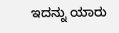ಇದನ್ನು ಯಾರು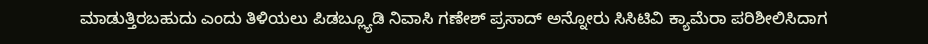ಮಾಡುತ್ತಿರಬಹುದು ಎಂದು ತಿಳಿಯಲು ಪಿಡಬ್ಲ್ಯೂಡಿ ನಿವಾಸಿ ಗಣೇಶ್ ಪ್ರಸಾದ್ ಅನ್ನೋರು ಸಿಸಿಟಿವಿ ಕ್ಯಾಮೆರಾ ಪರಿಶೀಲಿಸಿದಾಗ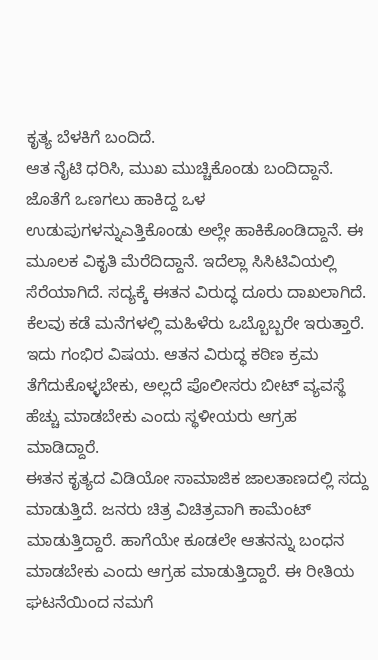ಕೃತ್ಯ ಬೆಳಕಿಗೆ ಬಂದಿದೆ.
ಆತ ನೈಟಿ ಧರಿಸಿ, ಮುಖ ಮುಚ್ಚಿಕೊಂಡು ಬಂದಿದ್ದಾನೆ. ಜೊತೆಗೆ ಒಣಗಲು ಹಾಕಿದ್ದ ಒಳ ಉಡುಪುಗಳನ್ನುಎತ್ತಿಕೊಂಡು ಅಲ್ಲೇ ಹಾಕಿಕೊಂಡಿದ್ದಾನೆ. ಈ ಮೂಲಕ ವಿಕೃತಿ ಮೆರೆದಿದ್ದಾನೆ. ಇದೆಲ್ಲಾ ಸಿಸಿಟಿವಿಯಲ್ಲಿ ಸೆರೆಯಾಗಿದೆ. ಸದ್ಯಕ್ಕೆ ಈತನ ವಿರುದ್ಧ ದೂರು ದಾಖಲಾಗಿದೆ.
ಕೆಲವು ಕಡೆ ಮನೆಗಳಲ್ಲಿ ಮಹಿಳೆರು ಒಬ್ಬೊಬ್ಬರೇ ಇರುತ್ತಾರೆ. ಇದು ಗಂಭಿರ ವಿಷಯ. ಆತನ ವಿರುದ್ಧ ಕಠಿಣ ಕ್ರಮ ತೆಗೆದುಕೊಳ್ಳಬೇಕು, ಅಲ್ಲದೆ ಪೊಲೀಸರು ಬೀಟ್ ವ್ಯವಸ್ಥೆ ಹೆಚ್ಚು ಮಾಡಬೇಕು ಎಂದು ಸ್ಥಳೀಯರು ಆಗ್ರಹ ಮಾಡಿದ್ದಾರೆ.
ಈತನ ಕೃತ್ಯದ ವಿಡಿಯೋ ಸಾಮಾಜಿಕ ಜಾಲತಾಣದಲ್ಲಿ ಸದ್ದು ಮಾಡುತ್ತಿದೆ. ಜನರು ಚಿತ್ರ ವಿಚಿತ್ರವಾಗಿ ಕಾಮೆಂಟ್ ಮಾಡುತ್ತಿದ್ದಾರೆ. ಹಾಗೆಯೇ ಕೂಡಲೇ ಆತನನ್ನು ಬಂಧನ ಮಾಡಬೇಕು ಎಂದು ಆಗ್ರಹ ಮಾಡುತ್ತಿದ್ದಾರೆ. ಈ ರೀತಿಯ ಘಟನೆಯಿಂದ ನಮಗೆ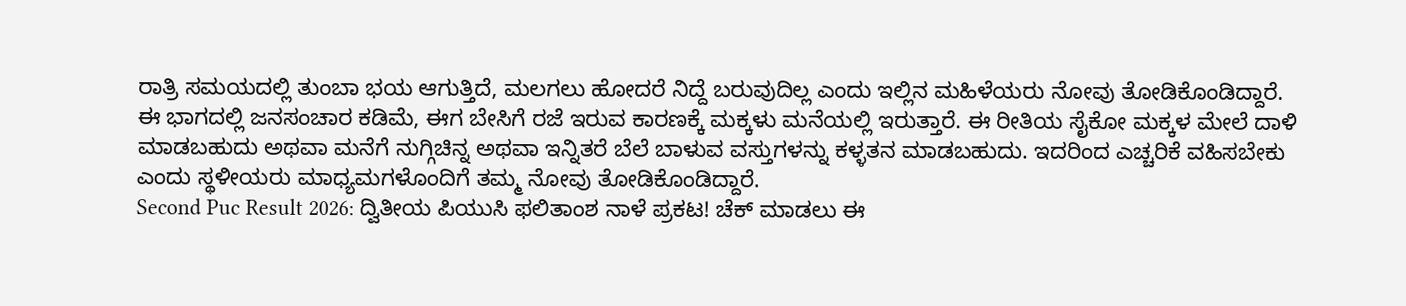ರಾತ್ರಿ ಸಮಯದಲ್ಲಿ ತುಂಬಾ ಭಯ ಆಗುತ್ತಿದೆ, ಮಲಗಲು ಹೋದರೆ ನಿದ್ದೆ ಬರುವುದಿಲ್ಲ ಎಂದು ಇಲ್ಲಿನ ಮಹಿಳೆಯರು ನೋವು ತೋಡಿಕೊಂಡಿದ್ದಾರೆ.
ಈ ಭಾಗದಲ್ಲಿ ಜನಸಂಚಾರ ಕಡಿಮೆ, ಈಗ ಬೇಸಿಗೆ ರಜೆ ಇರುವ ಕಾರಣಕ್ಕೆ ಮಕ್ಕಳು ಮನೆಯಲ್ಲಿ ಇರುತ್ತಾರೆ. ಈ ರೀತಿಯ ಸೈಕೋ ಮಕ್ಕಳ ಮೇಲೆ ದಾಳಿ ಮಾಡಬಹುದು ಅಥವಾ ಮನೆಗೆ ನುಗ್ಗಿಚಿನ್ನ ಅಥವಾ ಇನ್ನಿತರೆ ಬೆಲೆ ಬಾಳುವ ವಸ್ತುಗಳನ್ನು ಕಳ್ಳತನ ಮಾಡಬಹುದು. ಇದರಿಂದ ಎಚ್ಚರಿಕೆ ವಹಿಸಬೇಕು ಎಂದು ಸ್ಥಳೀಯರು ಮಾಧ್ಯಮಗಳೊಂದಿಗೆ ತಮ್ಮ ನೋವು ತೋಡಿಕೊಂಡಿದ್ದಾರೆ.
Second Puc Result 2026: ದ್ವಿತೀಯ ಪಿಯುಸಿ ಫಲಿತಾಂಶ ನಾಳೆ ಪ್ರಕಟ! ಚೆಕ್ ಮಾಡಲು ಈ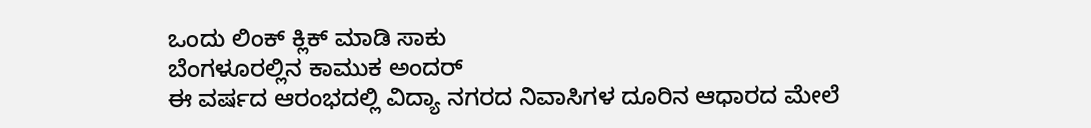ಒಂದು ಲಿಂಕ್ ಕ್ಲಿಕ್ ಮಾಡಿ ಸಾಕು
ಬೆಂಗಳೂರಲ್ಲಿನ ಕಾಮುಕ ಅಂದರ್
ಈ ವರ್ಷದ ಆರಂಭದಲ್ಲಿ ವಿದ್ಯಾ ನಗರದ ನಿವಾಸಿಗಳ ದೂರಿನ ಆಧಾರದ ಮೇಲೆ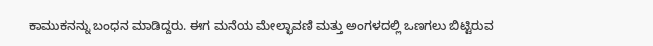ಕಾಮುಕನನ್ನು ಬಂಧನ ಮಾಡಿದ್ದರು. ಈಗ ಮನೆಯ ಮೇಲ್ಛಾವಣಿ ಮತ್ತು ಅಂಗಳದಲ್ಲಿ ಒಣಗಲು ಬಿಟ್ಟಿರುವ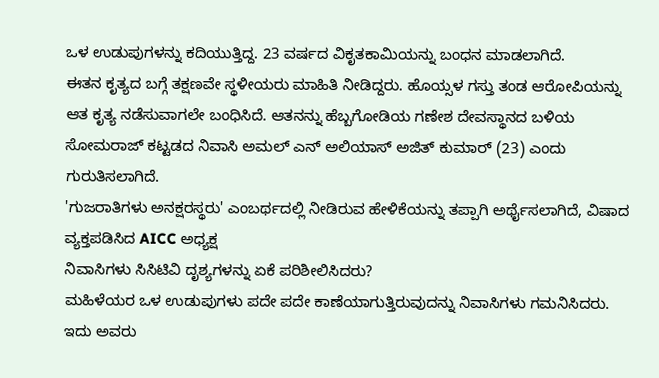ಒಳ ಉಡುಪುಗಳನ್ನು ಕದಿಯುತ್ತಿದ್ದ. 23 ವರ್ಷದ ವಿಕೃತಕಾಮಿಯನ್ನು ಬಂಧನ ಮಾಡಲಾಗಿದೆ.
ಈತನ ಕೃತ್ಯದ ಬಗ್ಗೆ ತಕ್ಷಣವೇ ಸ್ಥಳೀಯರು ಮಾಹಿತಿ ನೀಡಿದ್ದರು. ಹೊಯ್ಸಳ ಗಸ್ತು ತಂಡ ಆರೋಪಿಯನ್ನು ಆತ ಕೃತ್ಯ ನಡೆಸುವಾಗಲೇ ಬಂಧಿಸಿದೆ. ಆತನನ್ನು ಹೆಬ್ಬಗೋಡಿಯ ಗಣೇಶ ದೇವಸ್ಥಾನದ ಬಳಿಯ ಸೋಮರಾಜ್ ಕಟ್ಟಡದ ನಿವಾಸಿ ಅಮಲ್ ಎನ್ ಅಲಿಯಾಸ್ ಅಜಿತ್ ಕುಮಾರ್ (23) ಎಂದು ಗುರುತಿಸಲಾಗಿದೆ.
'ಗುಜರಾತಿಗಳು ಅನಕ್ಷರಸ್ಥರು' ಎಂಬರ್ಥದಲ್ಲಿ ನೀಡಿರುವ ಹೇಳಿಕೆಯನ್ನು ತಪ್ಪಾಗಿ ಅರ್ಥೈಸಲಾಗಿದೆ, ವಿಷಾದ ವ್ಯಕ್ತಪಡಿಸಿದ AICC ಅಧ್ಯಕ್ಷ
ನಿವಾಸಿಗಳು ಸಿಸಿಟಿವಿ ದೃಶ್ಯಗಳನ್ನು ಏಕೆ ಪರಿಶೀಲಿಸಿದರು?
ಮಹಿಳೆಯರ ಒಳ ಉಡುಪುಗಳು ಪದೇ ಪದೇ ಕಾಣೆಯಾಗುತ್ತಿರುವುದನ್ನು ನಿವಾಸಿಗಳು ಗಮನಿಸಿದರು. ಇದು ಅವರು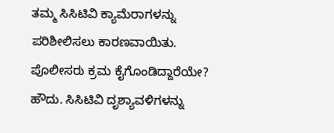ತಮ್ಮ ಸಿಸಿಟಿವಿ ಕ್ಯಾಮೆರಾಗಳನ್ನು ಪರಿಶೀಲಿಸಲು ಕಾರಣವಾಯಿತು.
ಪೊಲೀಸರು ಕ್ರಮ ಕೈಗೊಂಡಿದ್ದಾರೆಯೇ?
ಹೌದು. ಸಿಸಿಟಿವಿ ದೃಶ್ಯಾವಳಿಗಳನ್ನು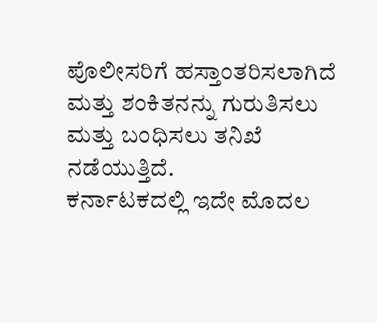ಪೊಲೀಸರಿಗೆ ಹಸ್ತಾಂತರಿಸಲಾಗಿದೆ ಮತ್ತು ಶಂಕಿತನನ್ನು ಗುರುತಿಸಲು ಮತ್ತು ಬಂಧಿಸಲು ತನಿಖೆ ನಡೆಯುತ್ತಿದೆ.
ಕರ್ನಾಟಕದಲ್ಲಿ ಇದೇ ಮೊದಲ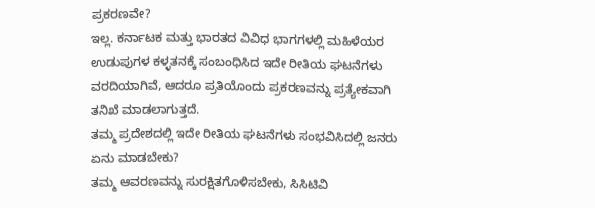ಪ್ರಕರಣವೇ?
ಇಲ್ಲ. ಕರ್ನಾಟಕ ಮತ್ತು ಭಾರತದ ವಿವಿಧ ಭಾಗಗಳಲ್ಲಿ ಮಹಿಳೆಯರ ಉಡುಪುಗಳ ಕಳ್ಳತನಕ್ಕೆ ಸಂಬಂಧಿಸಿದ ಇದೇ ರೀತಿಯ ಘಟನೆಗಳು ವರದಿಯಾಗಿವೆ, ಆದರೂ ಪ್ರತಿಯೊಂದು ಪ್ರಕರಣವನ್ನು ಪ್ರತ್ಯೇಕವಾಗಿ ತನಿಖೆ ಮಾಡಲಾಗುತ್ತದೆ.
ತಮ್ಮ ಪ್ರದೇಶದಲ್ಲಿ ಇದೇ ರೀತಿಯ ಘಟನೆಗಳು ಸಂಭವಿಸಿದಲ್ಲಿ ಜನರು ಏನು ಮಾಡಬೇಕು?
ತಮ್ಮ ಆವರಣವನ್ನು ಸುರಕ್ಷಿತಗೊಳಿಸಬೇಕು, ಸಿಸಿಟಿವಿ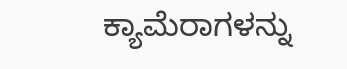ಕ್ಯಾಮೆರಾಗಳನ್ನು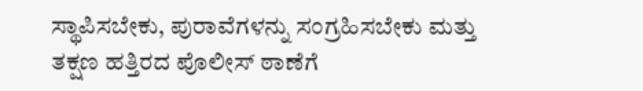ಸ್ಥಾಪಿಸಬೇಕು, ಪುರಾವೆಗಳನ್ನು ಸಂಗ್ರಹಿಸಬೇಕು ಮತ್ತು ತಕ್ಷಣ ಹತ್ತಿರದ ಪೊಲೀಸ್ ಠಾಣೆಗೆ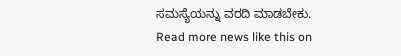ಸಮಸ್ಯೆಯನ್ನು ವರದಿ ಮಾಡಬೇಕು.
Read more news like this on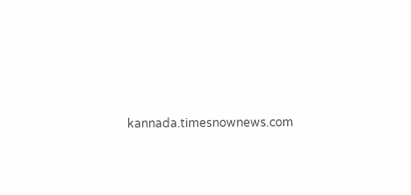kannada.timesnownews.com